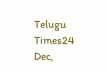Telugu Times24 Dec,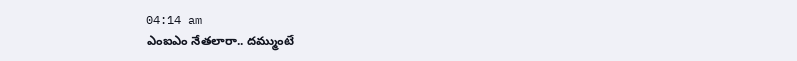04:14 am
ఎంఐఎం నేతలారా.. దమ్ముంటే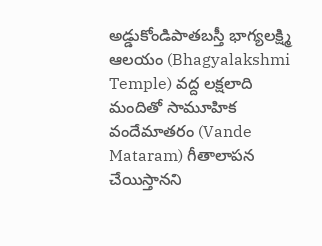అడ్డుకోండిపాతబస్తీ భాగ్యలక్ష్మి ఆలయం (Bhagyalakshmi Temple) వద్ద లక్షలాది మందితో సామూహిక వందేమాతరం (Vande Mataram) గీతాలాపన చేయిస్తానని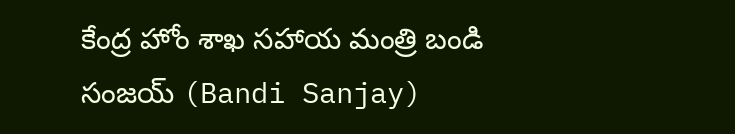కేంద్ర హోం శాఖ సహాయ మంత్రి బండి సంజయ్ (Bandi Sanjay)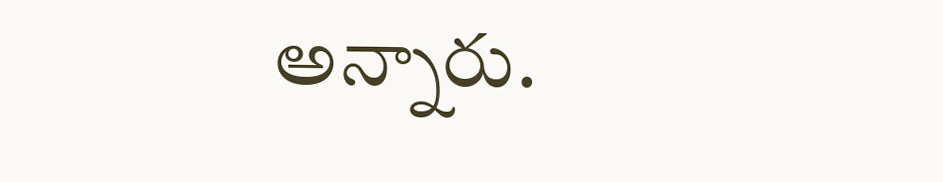అన్నారు.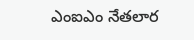ఎంఐఎం నేతలార